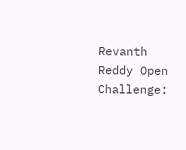Revanth Reddy Open Challenge: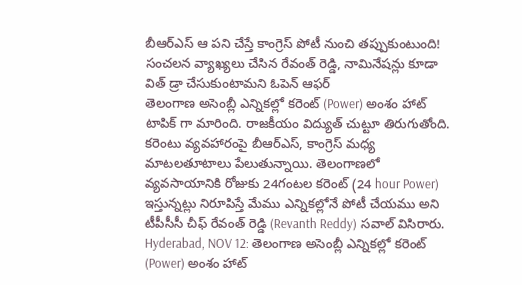బీఆర్ఎస్ ఆ పని చేస్తే కాంగ్రెస్ పోటీ నుంచి తప్పుకుంటుంది! సంచలన వ్యాఖ్యలు చేసిన రేవంత్ రెడ్డి, నామినేషన్లు కూడా విత్ డ్రా చేసుకుంటామని ఓపెన్ ఆఫర్
తెలంగాణ అసెంబ్లీ ఎన్నికల్లో కరెంట్ (Power) అంశం హాట్ టాపిక్ గా మారింది. రాజకీయం విద్యుత్ చుట్టూ తిరుగుతోంది. కరెంటు వ్యవహారంపై బీఆర్ఎస్, కాంగ్రెస్ మధ్య మాటలతూటాలు పేలుతున్నాయి. తెలంగాణలో వ్యవసాయానికి రోజుకు 24గంటల కరెంట్ (24 hour Power) ఇస్తున్నట్లు నిరూపిస్తే మేము ఎన్నికల్లోనే పోటీ చేయము అని టీపీసీసీ చీఫ్ రేవంత్ రెడ్డి (Revanth Reddy) సవాల్ విసిరారు.
Hyderabad, NOV 12: తెలంగాణ అసెంబ్లీ ఎన్నికల్లో కరెంట్ (Power) అంశం హాట్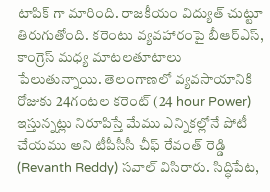టాపిక్ గా మారింది. రాజకీయం విద్యుత్ చుట్టూ తిరుగుతోంది. కరెంటు వ్యవహారంపై బీఆర్ఎస్, కాంగ్రెస్ మధ్య మాటలతూటాలు పేలుతున్నాయి. తెలంగాణలో వ్యవసాయానికి రోజుకు 24గంటల కరెంట్ (24 hour Power) ఇస్తున్నట్లు నిరూపిస్తే మేము ఎన్నికల్లోనే పోటీ చేయము అని టీపీసీసీ చీఫ్ రేవంత్ రెడ్డి (Revanth Reddy) సవాల్ విసిరారు. సిద్ధిపేట,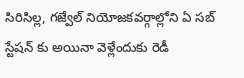సిరిసిల్ల, గజ్వేల్ నియోజకవర్గాల్లోని ఏ సబ్ స్టేషన్ కు అయినా వెళ్లేందుకు రెడీ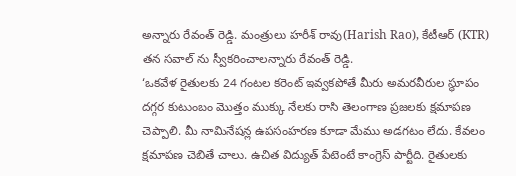అన్నారు రేవంత్ రెడ్డి. మంత్రులు హరీశ్ రావు(Harish Rao), కేటీఆర్ (KTR) తన సవాల్ ను స్వీకరించాలన్నారు రేవంత్ రెడ్డి.
‘ఒకవేళ రైతులకు 24 గంటల కరెంట్ ఇవ్వకపోతే మీరు అమరవీరుల స్థూపం దగ్గర కుటుంబం మొత్తం ముక్కు నేలకు రాసి తెలంగాణ ప్రజలకు క్షమాపణ చెప్పాలి. మీ నామినేషన్ల ఉపసంహరణ కూడా మేము అడగటం లేదు. కేవలం క్షమాపణ చెబితే చాలు. ఉచిత విద్యుత్ పేటెంటే కాంగ్రెస్ పార్టీది. రైతులకు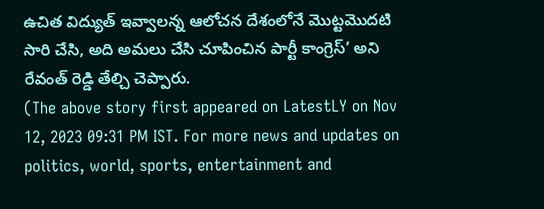ఉచిత విద్యుత్ ఇవ్వాలన్న ఆలోచన దేశంలోనే మొట్టమొదటి సారి చేసి, అది అమలు చేసి చూపించిన పార్టీ కాంగ్రెస్’ అని రేవంత్ రెడ్డి తేల్చి చెప్పారు.
(The above story first appeared on LatestLY on Nov 12, 2023 09:31 PM IST. For more news and updates on politics, world, sports, entertainment and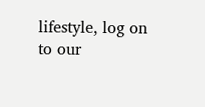lifestyle, log on to our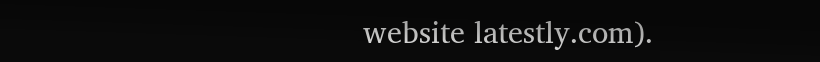website latestly.com).